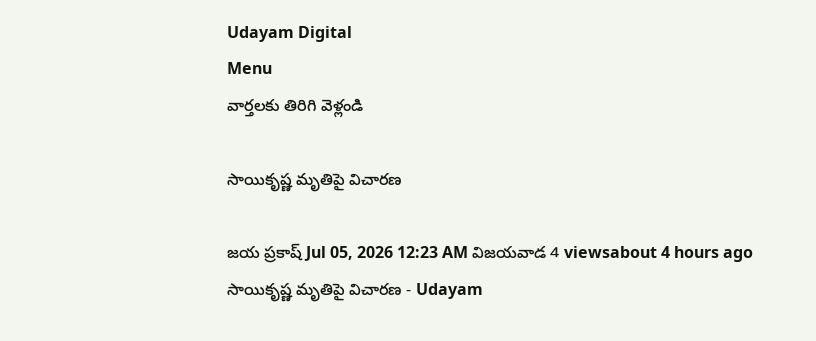Udayam Digital
Menu
వార్తలకు తిరిగి వెళ్లండి

సాయికృష్ణ మృతిపై విచారణ

జయ ప్రకాష్ Jul 05, 2026 12:23 AM విజయవాడ 4 viewsabout 4 hours ago
సాయికృష్ణ మృతిపై విచారణ - Udayam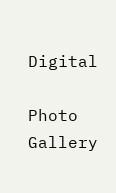Digital

Photo Gallery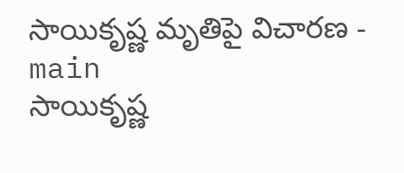సాయికృష్ణ మృతిపై విచారణ - main
సాయికృష్ణ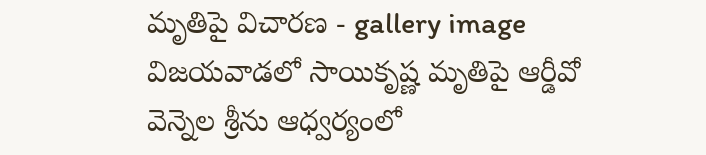మృతిపై విచారణ - gallery image
విజయవాడలో సాయికృష్ణ మృతిపై ఆర్డీవో వెన్నెల శ్రీను ఆధ్వర్యంలో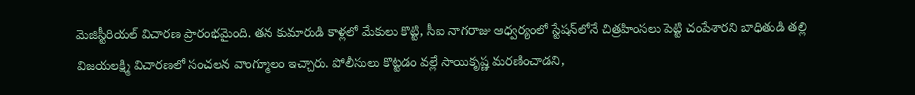మెజిస్టీరియల్‌ విచారణ ప్రారంభమైంది. తన కుమారుడి కాళ్లలో మేకులు కొట్టి, సీఐ నాగరాజు ఆధ్వర్యంలో స్టేషన్‌లోనే చిత్రహింసలు పెట్టి చంపేశారని బాధితుడి తల్లి విజయలక్ష్మి విచారణలో సంచలన వాంగ్మూలం ఇచ్చారు. పోలీసులు కొట్టడం వల్లే సాయికృష్ణ మరణించాడని,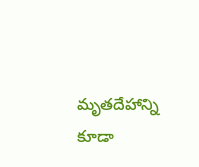మృతదేహాన్ని కూడా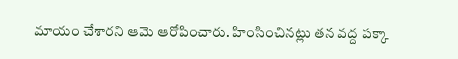మాయం చేశారని ఆమె ఆరోపించారు. హింసించినట్లు తన వద్ద పక్కా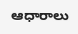ఆధారాలు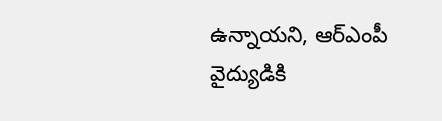ఉన్నాయని, ఆర్ఎంపీ వైద్యుడికి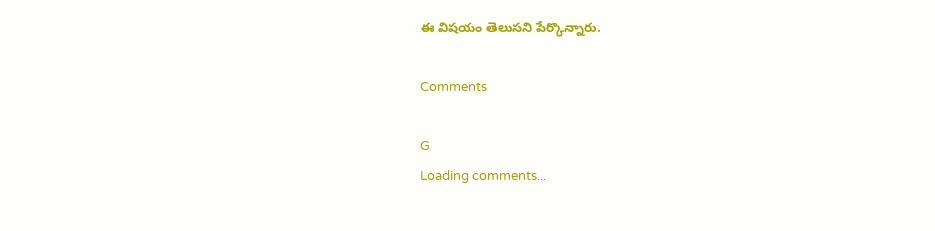ఈ విషయం తెలుసని పేర్కొన్నారు.

Comments

G
Loading comments...